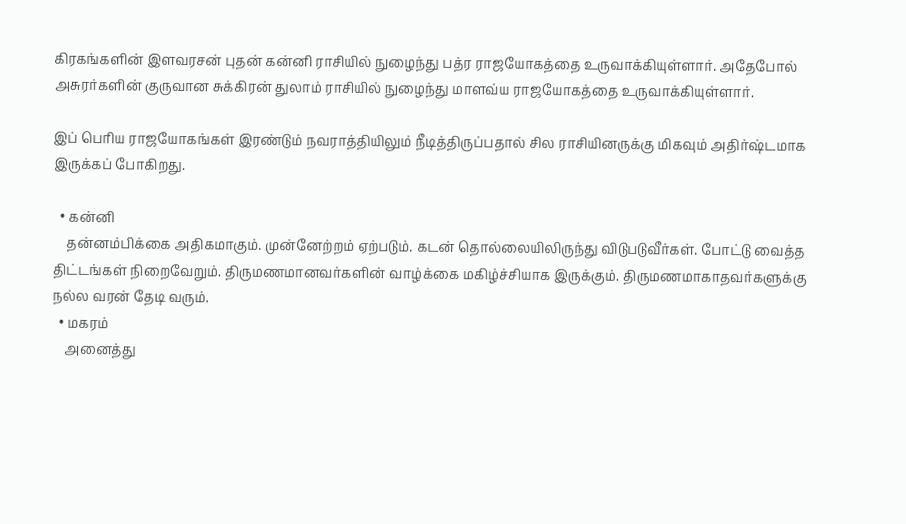கிரகங்களின் இளவரசன் புதன் கன்னி ராசியில் நுழைந்து பத்ர ராஜயோகத்தை உருவாக்கியுள்ளார். அதேபோல் அசுரர்களின் குருவான சுக்கிரன் துலாம் ராசியில் நுழைந்து மாளவ்ய ராஜயோகத்தை உருவாக்கியுள்ளார்.

இப் பெரிய ராஜயோகங்கள் இரண்டும் நவராத்தியிலும் நீடித்திருப்பதால் சில ராசியினருக்கு மிகவும் அதிர்ஷ்டமாக இருக்கப் போகிறது.

  • கன்னி
    தன்னம்பிக்கை அதிகமாகும். முன்னேற்றம் ஏற்படும். கடன் தொல்லையிலிருந்து விடுபடுவீர்கள். போட்டு வைத்த திட்டங்கள் நிறைவேறும். திருமணமானவர்களின் வாழ்க்கை மகிழ்ச்சியாக இருக்கும். திருமணமாகாதவர்களுக்கு நல்ல வரன் தேடி வரும்.
  • மகரம்
    அனைத்து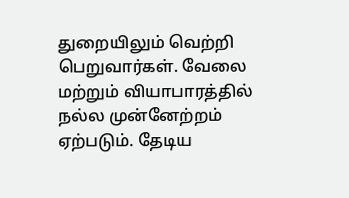துறையிலும் வெற்றி பெறுவார்கள். வேலை மற்றும் வியாபாரத்தில் நல்ல முன்னேற்றம் ஏற்படும். தேடிய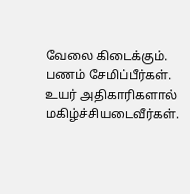வேலை கிடைக்கும். பணம் சேமிப்பீர்கள். உயர் அதிகாரிகளால் மகிழ்ச்சியடைவீர்கள்.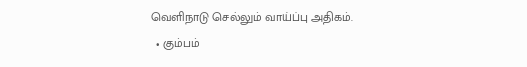வெளிநாடு செல்லும் வாய்ப்பு அதிகம்.
  • கும்பம்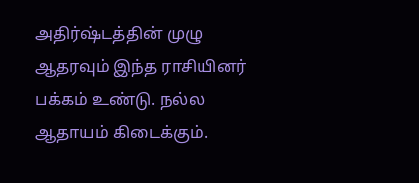அதிர்ஷ்டத்தின் முழு ஆதரவும் இந்த ராசியினர் பக்கம் உண்டு. நல்ல ஆதாயம் கிடைக்கும்.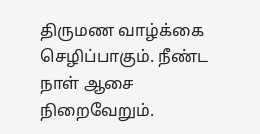திருமண வாழ்க்கை செழிப்பாகும். நீண்ட நாள் ஆசை நிறைவேறும்.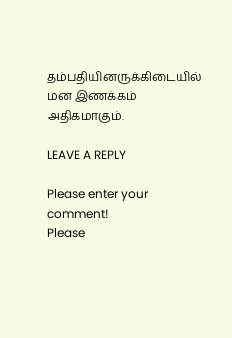தம்பதியினருக்கிடையில் மன இணக்கம் அதிகமாகும்.

LEAVE A REPLY

Please enter your comment!
Please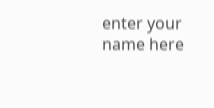enter your name here